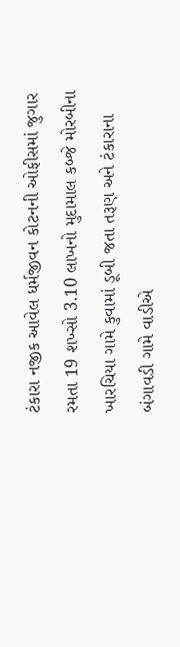ટંકારા નજીક આવેલ ધર્મજીવન કોટનની ઓફીસમાં જુગાર રમતા 19 શખ્સો 3.10 લાખનો મુદામાલ કબ્જે મોરબીના ખારચિયા ગામે કુવામાં ડૂબી જતા તરૂણ અને ટંકારાના બંગાવડી ગામે વાડીએ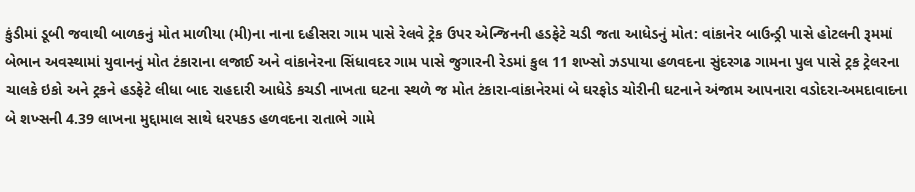કુંડીમાં ડૂબી જવાથી બાળકનું મોત માળીયા (મી)ના નાના દહીસરા ગામ પાસે રેલવે ટ્રેક ઉપર એન્જિનની હડફેટે ચડી જતા આધેડનું મોત: વાંકાનેર બાઉન્ડ્રી પાસે હોટલની રૂમમાં બેભાન અવસ્થામાં યુવાનનું મોત ટંકારાના લજાઈ અને વાંકાનેરના સિંધાવદર ગામ પાસે જુગારની રેડમાં કુલ 11 શખ્સો ઝડપાયા હળવદના સુંદરગઢ ગામના પુલ પાસે ટ્રક ટ્રેલરના ચાલકે ઇકો અને ટ્રકને હડફેટે લીધા બાદ રાહદારી આધેડે કચડી નાખતા ઘટના સ્થળે જ મોત ટંકારા-વાંકાનેરમાં બે ઘરફોડ ચોરીની ઘટનાને અંજામ આપનારા વડોદરા-અમદાવાદના બે શખ્સની 4.39 લાખના મુદ્દામાલ સાથે ધરપકડ હળવદના રાતાભે ગામે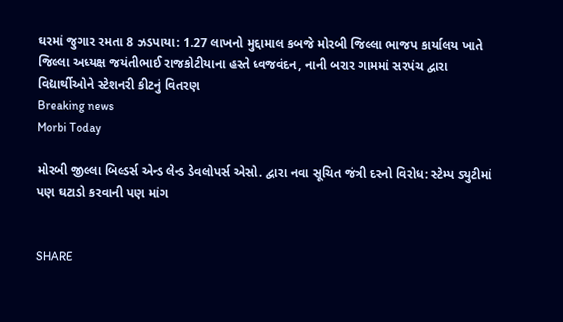ઘરમાં જુગાર રમતા 8 ઝડપાયા: 1.27 લાખનો મુદ્દામાલ કબજે મોરબી જિલ્લા ભાજપ કાર્યાલય ખાતે જિલ્લા અધ્યક્ષ જયંતીભાઈ રાજકોટીયાના હસ્તે ધ્વજવંદન, નાની બરાર ગામમાં સરપંચ દ્વારા વિદ્યાર્થીઓને સ્ટેશનરી કીટનું વિતરણ
Breaking news
Morbi Today

મોરબી જીલ્લા બિલ્ડર્સ એન્ડ લેન્ડ ડેવલોપર્સ એસો. દ્વારા નવા સૂચિત જંત્રી દરનો વિરોધ: સ્ટેમ્પ ડ્યુટીમાં પણ ઘટાડો કરવાની પણ માંગ


SHARE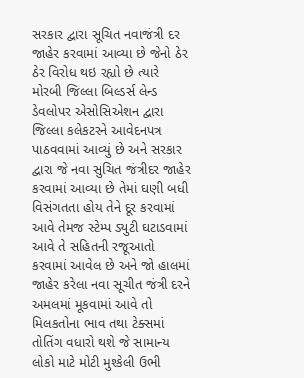સરકાર દ્વારા સૂચિત નવાજંત્રી દર જાહેર કરવામાં આવ્યા છે જેનો ઠેર ઠેર વિરોધ થઇ રહ્યો છે ત્યારે મોરબી જિલ્લા બિલ્ડર્સ લેન્ડ ડેવલોપર એસોસિએશન દ્વારા જિલ્લા કલેકટરને આવેદનપત્ર પાઠવવામાં આવ્યું છે અને સરકાર દ્વારા જે નવા સુચિત જંત્રીદર જાહેર કરવામાં આવ્યા છે તેમાં ઘણી બધી વિસંગતતા હોય તેને દૂર કરવામાં આવે તેમજ સ્ટેમ્પ ડ્યુટી ઘટાડવામાં આવે તે સહિતની રજૂઆતો કરવામાં આવેલ છે અને જો હાલમાં જાહેર કરેલા નવા સૂચીત જંત્રી દરને અમલમાં મૂકવામાં આવે તો મિલકતોના ભાવ તથા ટેક્સમાં તોતિંગ વધારો થશે જે સામાન્ય લોકો માટે મોટી મુશ્કેલી ઉભી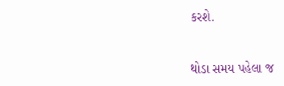કરશે.


થોડા સમય પહેલા જ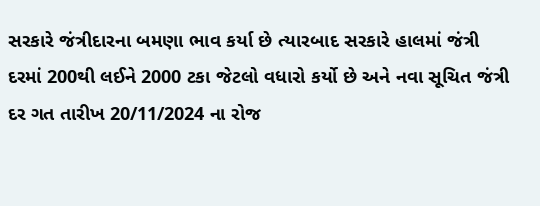સરકારે જંત્રીદારના બમણા ભાવ કર્યા છે ત્યારબાદ સરકારે હાલમાં જંત્રી દરમાં 200થી લઈને 2000 ટકા જેટલો વધારો કર્યો છે અને નવા સૂચિત જંત્રી દર ગત તારીખ 20/11/2024 ના રોજ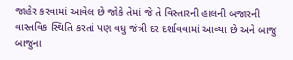જાહેર કરવામાં આવેલ છે જોકે તેમાં જે તે વિસ્તારની હાલની બજારની વાસ્તવિક સ્થિતિ કરતાં પણ વધુ જંત્રી દર દર્શાવવામાં આવ્યા છે અને બાજુ બાજુના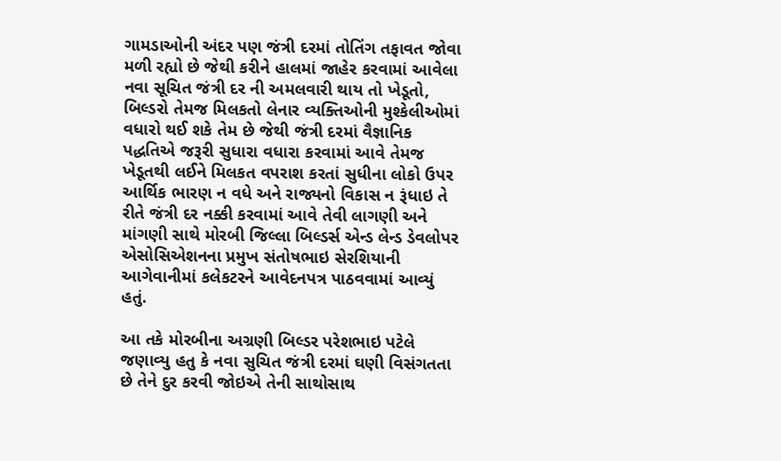ગામડાઓની અંદર પણ જંત્રી દરમાં તોતિંગ તફાવત જોવા મળી રહ્યો છે જેથી કરીને હાલમાં જાહેર કરવામાં આવેલા નવા સૂચિત જંત્રી દર ની અમલવારી થાય તો ખેડૂતો, બિલ્ડરો તેમજ મિલકતો લેનાર વ્યક્તિઓની મુશ્કેલીઓમાં વધારો થઈ શકે તેમ છે જેથી જંત્રી દરમાં વૈજ્ઞાનિક પદ્ધતિએ જરૂરી સુધારા વધારા કરવામાં આવે તેમજ ખેડૂતથી લઈને મિલકત વપરાશ કરતાં સુધીના લોકો ઉપર આર્થિક ભારણ ન વધે અને રાજ્યનો વિકાસ ન રૂંધાઇ તે રીતે જંત્રી દર નક્કી કરવામાં આવે તેવી લાગણી અને માંગણી સાથે મોરબી જિલ્લા બિલ્ડર્સ એન્ડ લેન્ડ ડેવલોપર એસોસિએશનના પ્રમુખ સંતોષભાઇ સેરશિયાની આગેવાનીમાં કલેકટરને આવેદનપત્ર પાઠવવામાં આવ્યું હતું.

આ તકે મોરબીના અગ્રણી બિલ્ડર પરેશભાઇ પટેલે જણાવ્યુ હતુ કે નવા સુચિત જંત્રી દરમાં ઘણી વિસંગતતા છે તેને દુર કરવી જોઇએ તેની સાથોસાથ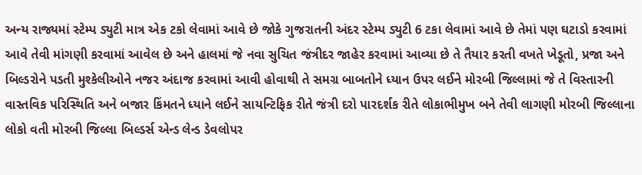અન્ય રાજ્યમાં સ્ટેમ્પ ડ્યુટી માત્ર એક ટકો લેવામાં આવે છે જોકે ગુજરાતની અંદર સ્ટેમ્પ ડ્યુટી 6 ટકા લેવામાં આવે છે તેમાં પણ ઘટાડો કરવામાં આવે તેવી માંગણી કરવામાં આવેલ છે અને હાલમાં જે નવા સુચિત જંત્રીદર જાહેર કરવામાં આવ્યા છે તે તૈયાર કરતી વખતે ખેડૂતો, પ્રજા અને બિલ્ડરોને પડતી મુશ્કેલીઓને નજર અંદાજ કરવામાં આવી હોવાથી તે સમગ્ર બાબતોને ધ્યાન ઉપર લઈને મોરબી જિલ્લામાં જે તે વિસ્તારની વાસ્તવિક પરિસ્થિતિ અને બજાર કિંમતને ધ્યાને લઈને સાયન્ટિફિક રીતે જંત્રી દરો પારદર્શક રીતે લોકાભીમુખ બને તેવી લાગણી મોરબી જિલ્લાના લોકો વતી મોરબી જિલ્લા બિલ્ડર્સ એન્ડ લેન્ડ ડેવલોપર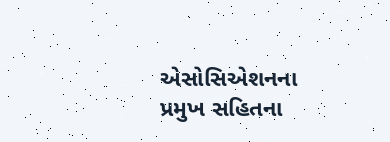એસોસિએશનના પ્રમુખ સહિતના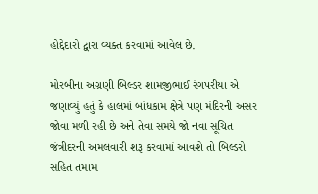હોદ્દેદારો દ્વારા વ્યક્ત કરવામાં આવેલ છે.

મોરબીના અગ્રણી બિલ્ડર શામજીભાઈ રંગપરીયા એ જણાવ્યું હતું કે હાલમાં બાંધકામ ક્ષેત્રે પણ મંદિરની અસર જોવા મળી રહી છે અને તેવા સમયે જો નવા સૂચિત જંત્રીદરની અમલવારી શરૂ કરવામાં આવશે તો બિલ્ડરો સહિત તમામ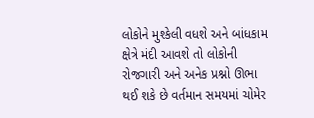લોકોને મુશ્કેલી વધશે અને બાંધકામ ક્ષેત્રે મંદી આવશે તો લોકોની રોજગારી અને અનેક પ્રશ્નો ઊભા થઈ શકે છે વર્તમાન સમયમાં ચોમેર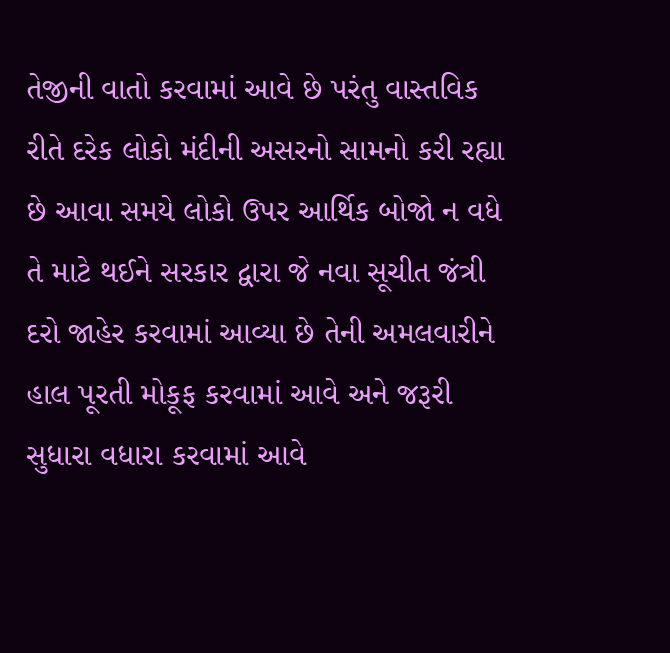તેજીની વાતો કરવામાં આવે છે પરંતુ વાસ્તવિક રીતે દરેક લોકો મંદીની અસરનો સામનો કરી રહ્યા છે આવા સમયે લોકો ઉપર આર્થિક બોજો ન વધે તે માટે થઈને સરકાર દ્વારા જે નવા સૂચીત જંત્રી દરો જાહેર કરવામાં આવ્યા છે તેની અમલવારીને હાલ પૂરતી મોકૂફ કરવામાં આવે અને જરૂરી સુધારા વધારા કરવામાં આવે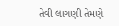તેવી લાગણી તેમણે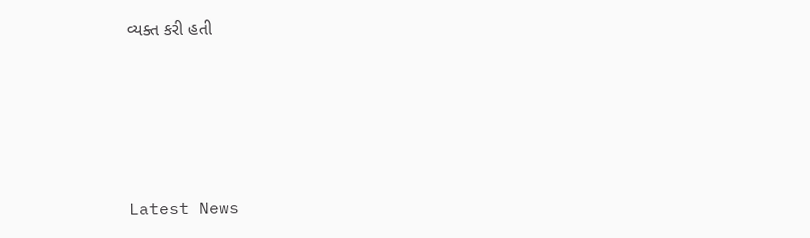વ્યક્ત કરી હતી






Latest News